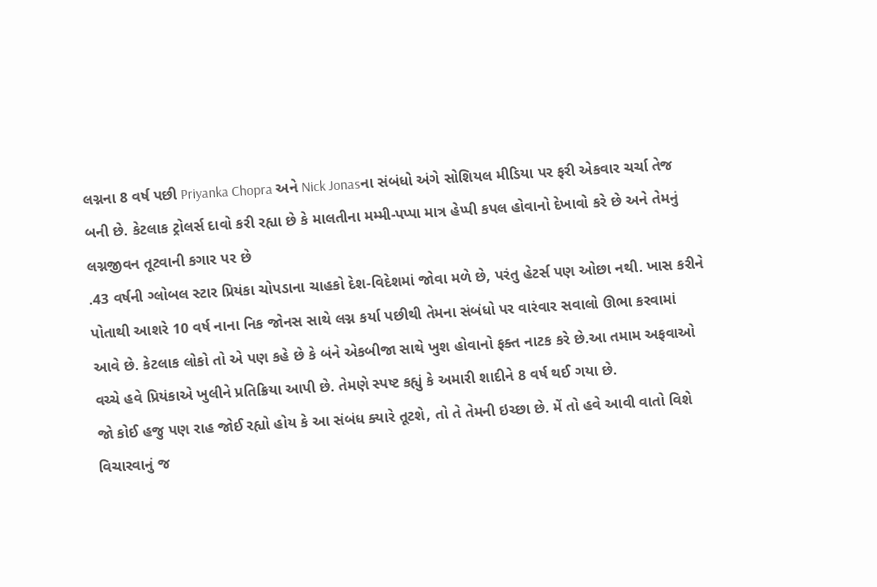લગ્નના 8 વર્ષ પછી Priyanka Chopra અને Nick Jonasના સંબંધો અંગે સોશિયલ મીડિયા પર ફરી એકવાર ચર્ચા તેજ બની છે. કેટલાક ટ્રોલર્સ દાવો કરી રહ્યા છે કે માલતીના મમ્મી-પપ્પા માત્ર હેપ્પી કપલ હોવાનો દેખાવો કરે છે અને તેમનું લગ્નજીવન તૂટવાની કગાર પર છે
.43 વર્ષની ગ્લોબલ સ્ટાર પ્રિયંકા ચોપડાના ચાહકો દેશ-વિદેશમાં જોવા મળે છે, પરંતુ હેટર્સ પણ ઓછા નથી. ખાસ કરીને પોતાથી આશરે 10 વર્ષ નાના નિક જોનસ સાથે લગ્ન કર્યા પછીથી તેમના સંબંધો પર વારંવાર સવાલો ઊભા કરવામાં આવે છે. કેટલાક લોકો તો એ પણ કહે છે કે બંને એકબીજા સાથે ખુશ હોવાનો ફક્ત નાટક કરે છે.આ તમામ અફવાઓ વચ્ચે હવે પ્રિયંકાએ ખુલીને પ્રતિક્રિયા આપી છે. તેમણે સ્પષ્ટ કહ્યું કે અમારી શાદીને 8 વર્ષ થઈ ગયા છે.
જો કોઈ હજુ પણ રાહ જોઈ રહ્યો હોય કે આ સંબંધ ક્યારે તૂટશે, તો તે તેમની ઇચ્છા છે. મેં તો હવે આવી વાતો વિશે વિચારવાનું જ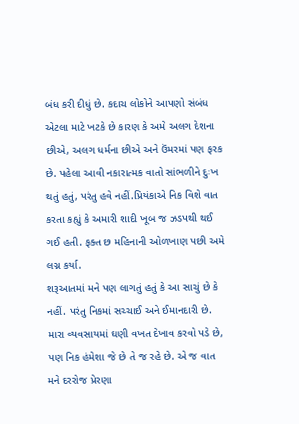બંધ કરી દીધું છે. કદાચ લોકોને આપણો સંબંધ એટલા માટે ખટકે છે કારણ કે અમે અલગ દેશના છીએ, અલગ ધર્મના છીએ અને ઉંમરમાં પણ ફરક છે. પહેલા આવી નકારાત્મક વાતો સાંભળીને દુઃખ થતું હતું, પરંતુ હવે નહીં.પ્રિયંકાએ નિક વિશે વાત કરતા કહ્યું કે અમારી શાદી ખૂબ જ ઝડપથી થઈ ગઈ હતી. ફક્ત છ મહિનાની ઓળખાણ પછી અમે લગ્ન કર્યા.
શરૂઆતમાં મને પણ લાગતું હતું કે આ સાચું છે કે નહીં. પરંતુ નિકમાં સચ્ચાઈ અને ઈમાનદારી છે. મારા વ્યવસાયમાં ઘણી વખત દેખાવ કરવો પડે છે, પણ નિક હંમેશા જે છે તે જ રહે છે. એ જ વાત મને દરરોજ પ્રેરણા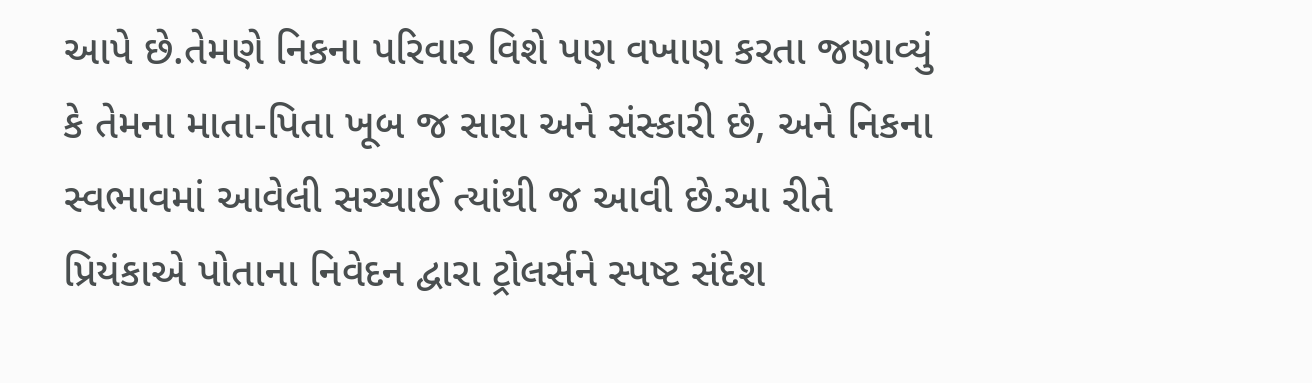આપે છે.તેમણે નિકના પરિવાર વિશે પણ વખાણ કરતા જણાવ્યું કે તેમના માતા-પિતા ખૂબ જ સારા અને સંસ્કારી છે, અને નિકના સ્વભાવમાં આવેલી સચ્ચાઈ ત્યાંથી જ આવી છે.આ રીતે પ્રિયંકાએ પોતાના નિવેદન દ્વારા ટ્રોલર્સને સ્પષ્ટ સંદેશ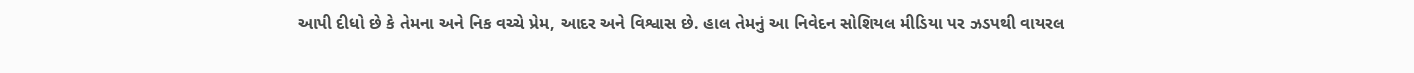આપી દીધો છે કે તેમના અને નિક વચ્ચે પ્રેમ, આદર અને વિશ્વાસ છે. હાલ તેમનું આ નિવેદન સોશિયલ મીડિયા પર ઝડપથી વાયરલ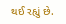થઈ રહ્યું છે.